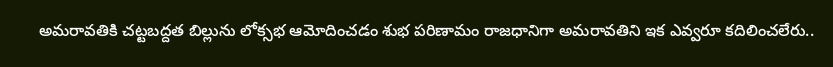అమరావతికి చట్టబద్దత బిల్లును లోక్సభ ఆమోదించడం శుభ పరిణామం రాజధానిగా అమరావతిని ఇక ఎవ్వరూ కదిలించలేరు..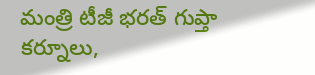మంత్రి టీజీ భరత్ గుప్తా కర్నూలు,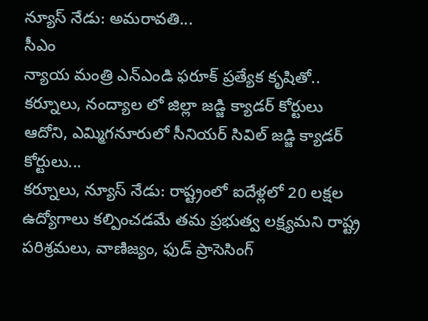న్యూస్ నేడు: అమరావతి...
సీఎం
న్యాయ మంత్రి ఎన్ఎండి ఫరూక్ ప్రత్యేక కృషితో.. కర్నూలు, నంద్యాల లో జిల్లా జడ్జి క్యాడర్ కోర్టులు ఆదోని, ఎమ్మిగనూరులో సీనియర్ సివిల్ జడ్జి క్యాడర్ కోర్టులు...
కర్నూలు, న్యూస్ నేడు: రాష్ట్రంలో ఐదేళ్లలో 20 లక్షల ఉద్యోగాలు కల్పించడమే తమ ప్రభుత్వ లక్ష్యమని రాష్ట్ర పరిశ్రమలు, వాణిజ్యం, ఫుడ్ ప్రాసెసింగ్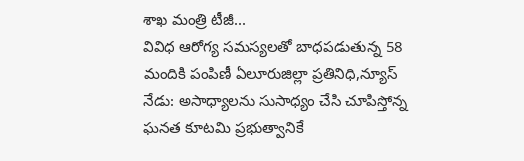శాఖ మంత్రి టీజీ...
వివిధ ఆరోగ్య సమస్యలతో బాధపడుతున్న 58 మందికి పంపిణీ ఏలూరుజిల్లా ప్రతినిధి,న్యూస్ నేడు: అసాధ్యాలను సుసాధ్యం చేసి చూపిస్తోన్న ఘనత కూటమి ప్రభుత్వానికే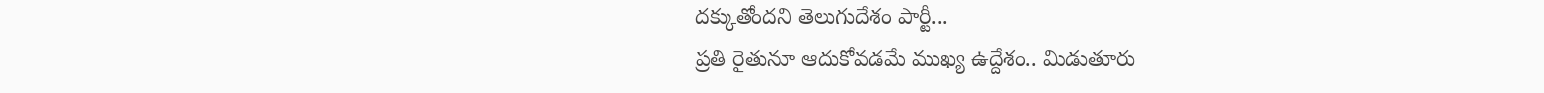దక్కుతోందని తెలుగుదేశం పార్టీ...
ప్రతి రైతునూ ఆదుకోవడమే ముఖ్య ఉద్దేశం.. మిడుతూరు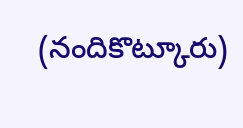(నందికొట్కూరు)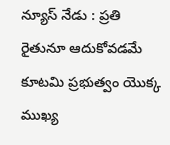న్యూస్ నేడు : ప్రతి రైతునూ ఆదుకోవడమే కూటమి ప్రభుత్వం యొక్క ముఖ్య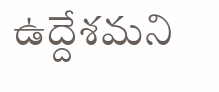ఉద్దేశమని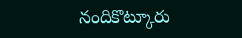నందికొట్కూరు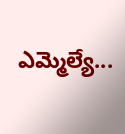ఎమ్మెల్యే...